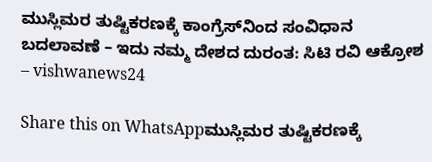ಮುಸ್ಲಿಮರ ತುಷ್ಟಿಕರಣಕ್ಕೆ ಕಾಂಗ್ರೆಸ್‌ನಿಂದ ಸಂವಿಧಾನ ಬದಲಾವಣೆ – ಇದು ನಮ್ಮ ದೇಶದ ದುರಂತ: ಸಿಟಿ ರವಿ ಆಕ್ರೋಶ – vishwanews24

Share this on WhatsAppಮುಸ್ಲಿಮರ ತುಷ್ಟಿಕರಣಕ್ಕೆ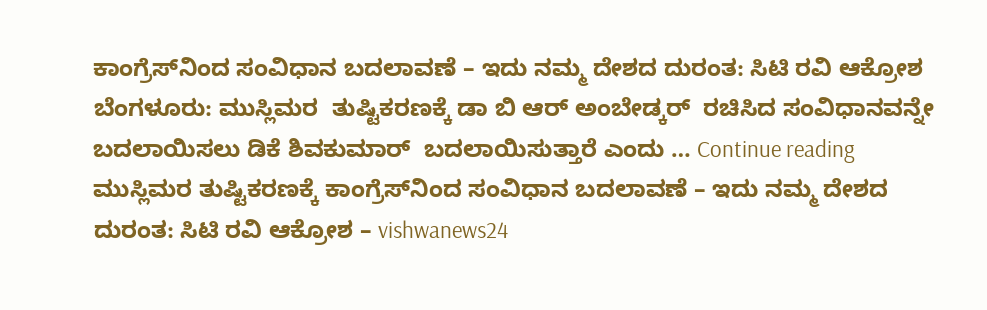ಕಾಂಗ್ರೆಸ್‌ನಿಂದ ಸಂವಿಧಾನ ಬದಲಾವಣೆ – ಇದು ನಮ್ಮ ದೇಶದ ದುರಂತ: ಸಿಟಿ ರವಿ ಆಕ್ರೋಶ ಬೆಂಗಳೂರು: ಮುಸ್ಲಿಮರ  ತುಷ್ಟಿಕರಣಕ್ಕೆ ಡಾ ಬಿ ಆರ್ ಅಂಬೇಡ್ಕರ್  ರಚಿಸಿದ ಸಂವಿಧಾನವನ್ನೇ  ಬದಲಾಯಿಸಲು ಡಿಕೆ ಶಿವಕುಮಾರ್‌  ಬದಲಾಯಿಸುತ್ತಾರೆ ಎಂದು … Continue reading ಮುಸ್ಲಿಮರ ತುಷ್ಟಿಕರಣಕ್ಕೆ ಕಾಂಗ್ರೆಸ್‌ನಿಂದ ಸಂವಿಧಾನ ಬದಲಾವಣೆ – ಇದು ನಮ್ಮ ದೇಶದ ದುರಂತ: ಸಿಟಿ ರವಿ ಆಕ್ರೋಶ – vishwanews24